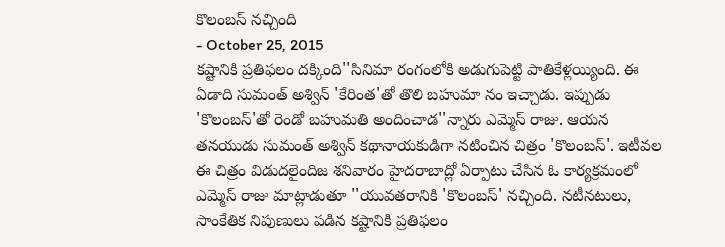కొలంబస్ నచ్చింది
- October 25, 2015
కష్టానికి ప్రతిఫలం దక్కింది''సినిమా రంగంలోకి అడుగుపెట్టి పాతికేళ్లయ్యింది. ఈ ఏడాది సుమంత్ అశ్విన్ 'కేరింత'తో తొలి బహుమా నం ఇచ్చాడు. ఇప్పుడు 'కొలంబస్'తో రెండో బహుమతి అందించాడ''న్నారు ఎమ్మెస్ రాజు. ఆయన తనయుడు సుమంత్ అశ్విన్ కథానాయకుడిగా నటించిన చిత్రం 'కొలంబస్'. ఇటీవల ఈ చిత్రం విడుదలైందిజ శనివారం హైదరాబాద్లో ఏర్పాటు చేసిన ఓ కార్యక్రమంలో ఎమ్మెస్ రాజు మాట్లాడుతూ ''యువతరానికి 'కొలంబస్' నచ్చింది. నటీనటులు, సాంకేతిక నిపుణులు పడిన కష్టానికి ప్రతిఫలం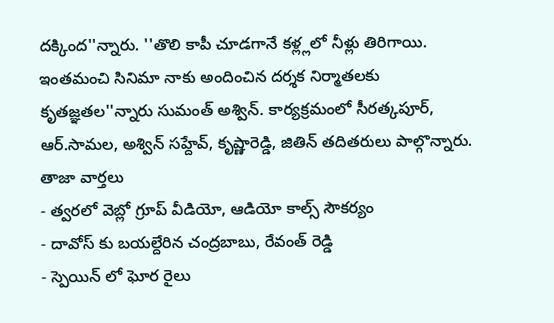దక్కింద''న్నారు. ''తొలి కాపీ చూడగానే కళ్ల్లలో నీళ్లు తిరిగాయి. ఇంతమంచి సినిమా నాకు అందించిన దర్శక నిర్మాతలకు కృతజ్ఞతల''న్నారు సుమంత్ అశ్విన్. కార్యక్రమంలో సీరత్కపూర్, ఆర్.సామల, అశ్విన్ సహ్దేవ్, కృష్ణారెడ్డి, జితిన్ తదితరులు పాల్గొన్నారు.
తాజా వార్తలు
- త్వరలో వెబ్లో గ్రూప్ వీడియో, ఆడియో కాల్స్ సౌకర్యం
- దావోస్ కు బయల్దేరిన చంద్రబాబు, రేవంత్ రెడ్డి
- స్పెయిన్ లో ఘోర రైలు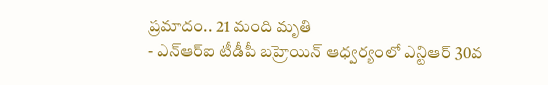ప్రమాదం.. 21 మంది మృతి
- ఎన్ఆర్ఐ టీడీపీ బహ్రెయిన్ ఆధ్వర్యంలో ఎన్టిఆర్ 30వ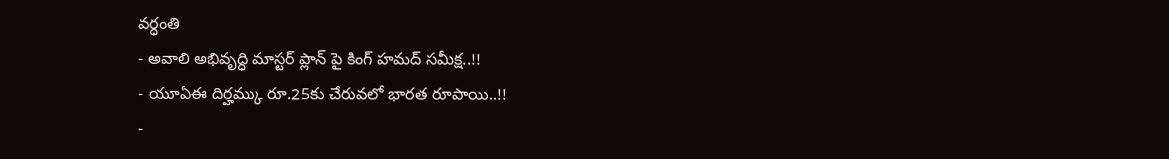వర్ధంతి
- అవాలి అభివృద్ధి మాస్టర్ ప్లాన్ పై కింగ్ హమద్ సమీక్ష..!!
- యూఏఈ దిర్హమ్కు రూ.25కు చేరువలో భారత రూపాయి..!!
-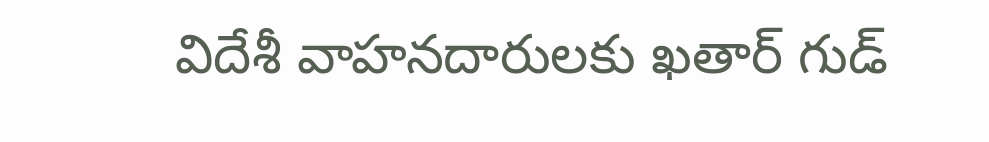విదేశీ వాహనదారులకు ఖతార్ గుడ్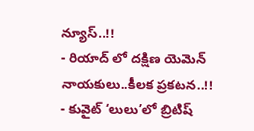న్యూస్..!!
- రియాద్ లో దక్షిణ యెమెన్ నాయకులు..కీలక ప్రకటన..!!
- కువైట్ ‘లులు’లో బ్రిటిష్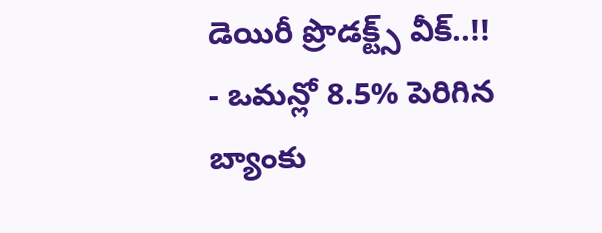డెయిరీ ప్రొడక్ట్స్ వీక్..!!
- ఒమన్లో 8.5% పెరిగిన బ్యాంకు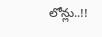లోన్లు..!!